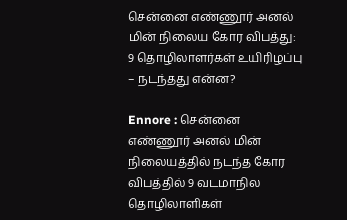சென்னை எண்ணூர் அனல் மின் நிலைய கோர விபத்து: 9 தொழிலாளர்கள் உயிரிழப்பு – நடந்தது என்ன?

Ennore : சென்னை எண்ணூர் அனல் மின் நிலையத்தில் நடந்த கோர விபத்தில் 9 வடமாநில தொழிலாளிகள்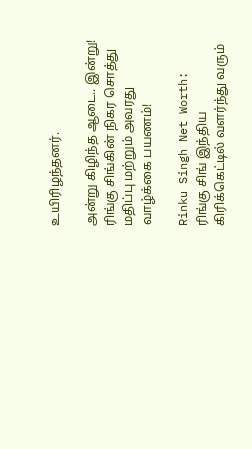உயிரிழந்தனர்.

அன்று கிழிந்த ஆடை.. இன்று! ரிங்கு சிங்கின் நிகர சொத்து மதிப்பு மற்றும் அவரது வாழ்க்கை பயணம்!

Rinku Singh Net Worth: ரிங்கு சிங் இந்திய கிரிக்கெட்டில் வளர்ந்து வரும்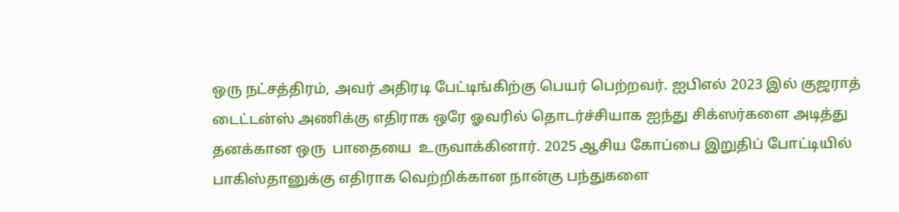ஒரு நட்சத்திரம், அவர் அதிரடி பேட்டிங்கிற்கு பெயர் பெற்றவர். ஐபிஎல் 2023 இல் குஜராத் டைட்டன்ஸ் அணிக்கு எதிராக ஒரே ஓவரில் தொடர்ச்சியாக ஐந்து சிக்ஸர்களை அடித்து தனக்கான ஒரு  பாதையை  உருவாக்கினார். 2025 ஆசிய கோப்பை இறுதிப் போட்டியில் பாகிஸ்தானுக்கு எதிராக வெற்றிக்கான நான்கு பந்துகளை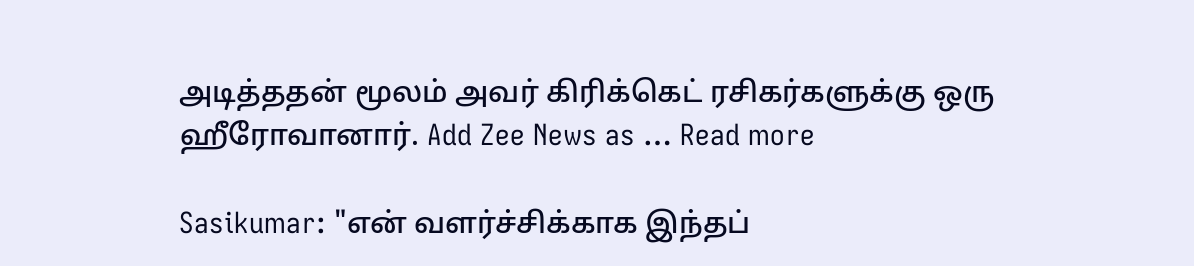அடித்ததன் மூலம் அவர் கிரிக்கெட் ரசிகர்களுக்கு ஒரு ஹீரோவானார். Add Zee News as … Read more

Sasikumar: "என் வளர்ச்சிக்காக இந்தப்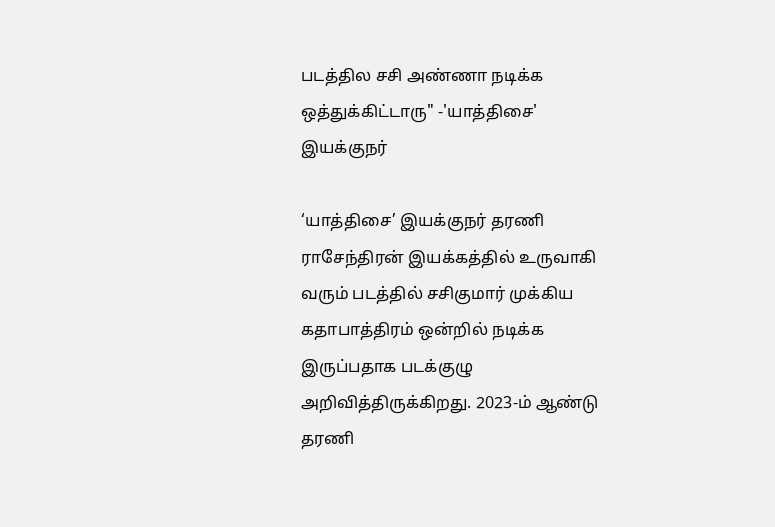படத்தில சசி அண்ணா நடிக்க ஒத்துக்கிட்டாரு" -'யாத்திசை' இயக்குநர்

‘யாத்திசை’ இயக்குநர் தரணி ராசேந்திரன் இயக்கத்தில் உருவாகி வரும் படத்தில் சசிகுமார் முக்கிய கதாபாத்திரம் ஒன்றில் நடிக்க இருப்பதாக படக்குழு அறிவித்திருக்கிறது. 2023-ம் ஆண்டு தரணி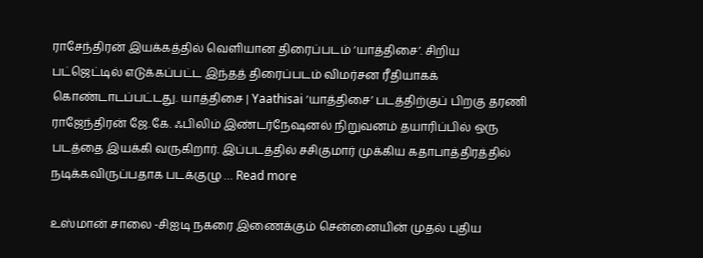ராசேந்திரன் இயக்கத்தில் வெளியான திரைப்படம் ‘யாத்திசை’. சிறிய பட்ஜெட்டில் எடுக்கப்பட்ட இந்தத் திரைப்படம் விமர்சன ரீதியாகக் கொண்டாடப்பட்டது. யாத்திசை | Yaathisai ‘யாத்திசை’ படத்திற்குப் பிறகு தரணி ராஜேந்திரன் ஜே.கே. ஃபிலிம் இண்டர்நேஷனல் நிறுவனம் தயாரிப்பில் ஒரு படத்தை இயக்கி வருகிறார். இப்படத்தில் சசிகுமார் முக்கிய கதாபாத்திரத்தில் நடிக்கவிருப்பதாக படக்குழு … Read more

உஸ்மான் சாலை -சிஐடி நகரை இணைக்கும் சென்னையின் முதல் புதிய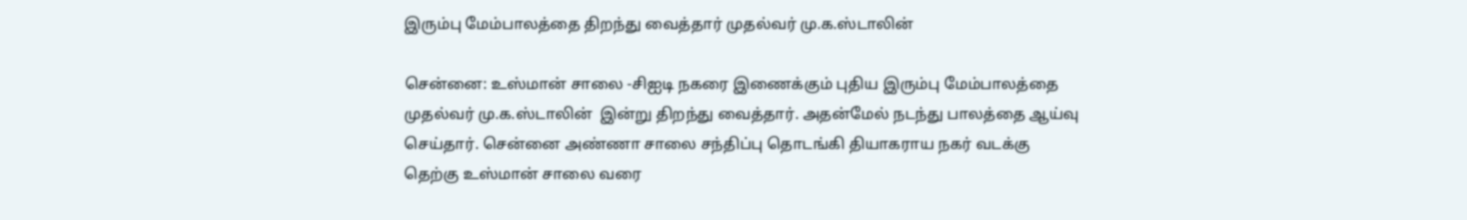இரும்பு மேம்பாலத்தை திறந்து வைத்தார் முதல்வர் மு.க.ஸ்டாலின்

சென்னை: உஸ்மான் சாலை -சிஐடி நகரை இணைக்கும் புதிய இரும்பு மேம்பாலத்தை  முதல்வர் மு.க.ஸ்டாலின்  இன்று திறந்து வைத்தார். அதன்மேல் நடந்து பாலத்தை ஆய்வு செய்தார். சென்னை அண்ணா சாலை சந்திப்பு தொடங்கி தியாகராய நகர் வடக்கு தெற்கு உஸ்மான் சாலை வரை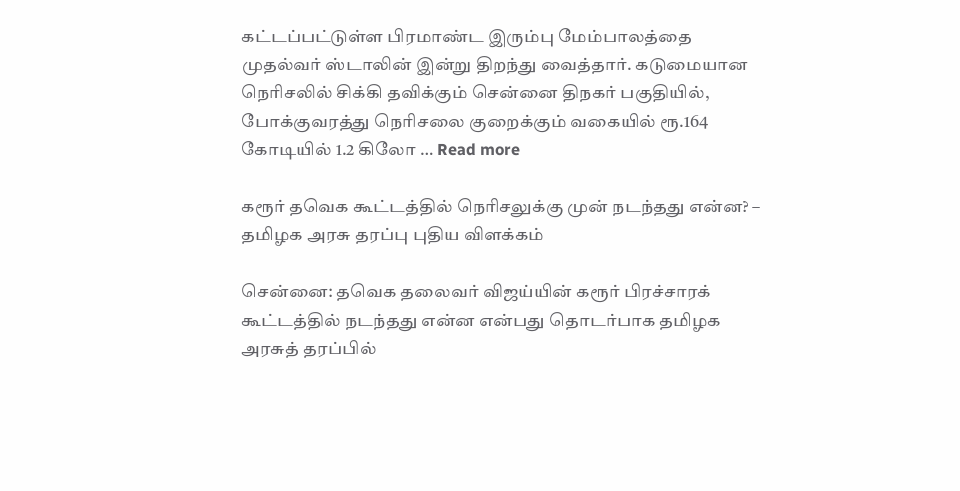கட்டப்பட்டுள்ள பிரமாண்ட இரும்பு மேம்பாலத்தை முதல்வர் ஸ்டாலின் இன்று திறந்து வைத்தார். கடுமையான நெரிசலில் சிக்கி தவிக்கும் சென்னை திநகர் பகுதியில்,   போக்குவரத்து நெரிசலை குறைக்கும் வகையில் ரூ.164 கோடியில் 1.2 கிலோ … Read more

கரூர் தவெக கூட்டத்தில் நெரிசலுக்கு முன் நடந்தது என்ன? – தமிழக அரசு தரப்பு புதிய விளக்கம்

சென்னை: தவெக தலைவர் விஜய்யின் கரூர் பிரச்சாரக் கூட்டத்தில் நடந்தது என்ன என்பது தொடர்பாக தமிழக அரசுத் தரப்பில்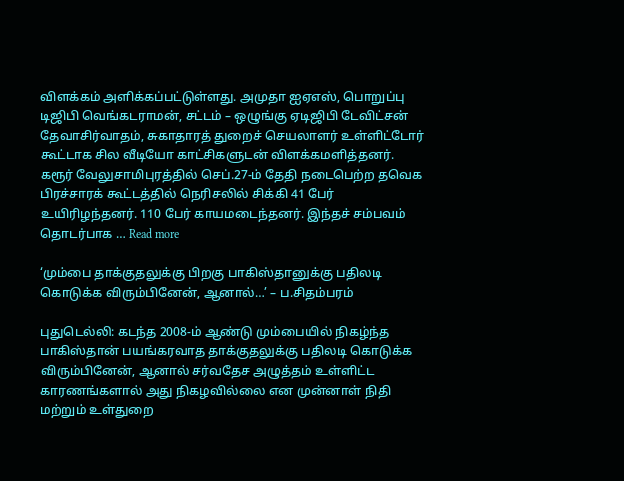விளக்கம் அளிக்கப்பட்டுள்ளது. அமுதா ஐஏஎஸ், பொறுப்பு டிஜிபி வெங்கடராமன், சட்டம் – ஒழுங்கு ஏடிஜிபி டேவிட்சன் தேவாசிர்வாதம், சுகாதாரத் துறைச் செயலாளர் உள்ளிட்டோர் கூட்டாக சில வீடியோ காட்சிகளுடன் விளக்கமளித்தனர். கரூர் வேலுசாமிபுரத்தில் செப்.27-ம் தேதி நடைபெற்ற தவெக பிரச்சாரக் கூட்டத்தில் நெரிசலில் சிக்கி 41 பேர் உயிரிழந்தனர். 110 பேர் காயமடைந்தனர். இந்தச் சம்பவம் தொடர்பாக … Read more

‘மும்பை தாக்குதலுக்கு பிறகு பாகிஸ்தானுக்கு பதிலடி கொடுக்க விரும்பினேன், ஆனால்…’ – ப.சிதம்பரம்

புதுடெல்லி: கடந்த 2008-ம் ஆண்டு மும்பையில் நிகழ்ந்த பாகிஸ்தான் பயங்கரவாத தாக்குதலுக்கு பதிலடி கொடுக்க விரும்பினேன், ஆனால் சர்வதேச அழுத்தம் உள்ளிட்ட காரணங்களால் அது நிகழவில்லை என முன்னாள் நிதி மற்றும் உள்துறை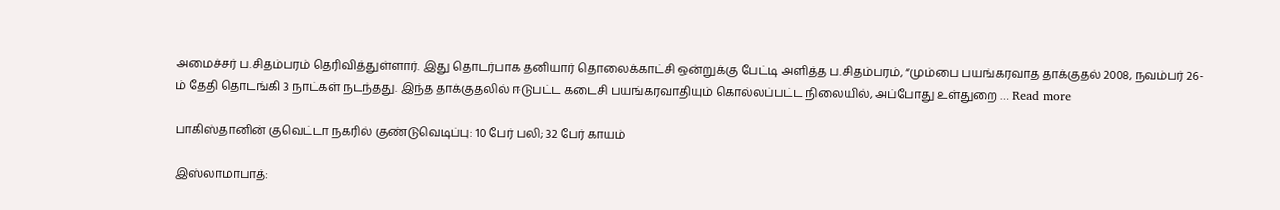அமைச்சர் ப.சிதம்பரம் தெரிவித்துள்ளார். இது தொடர்பாக தனியார் தொலைக்காட்சி ஒன்றுக்கு பேட்டி அளித்த ப.சிதம்பரம், “மும்பை பயங்கரவாத தாக்குதல் 2008, நவம்பர் 26-ம் தேதி தொடங்கி 3 நாட்கள் நடந்தது. இந்த தாக்குதலில் ஈடுபட்ட கடைசி பயங்கரவாதியும் கொல்லப்பட்ட நிலையில், அப்போது உள்துறை … Read more

பாகிஸ்தானின் குவெட்டா நகரில் குண்டுவெடிப்பு: 10 பேர் பலி; 32 பேர் காயம்

இஸ்லாமாபாத்: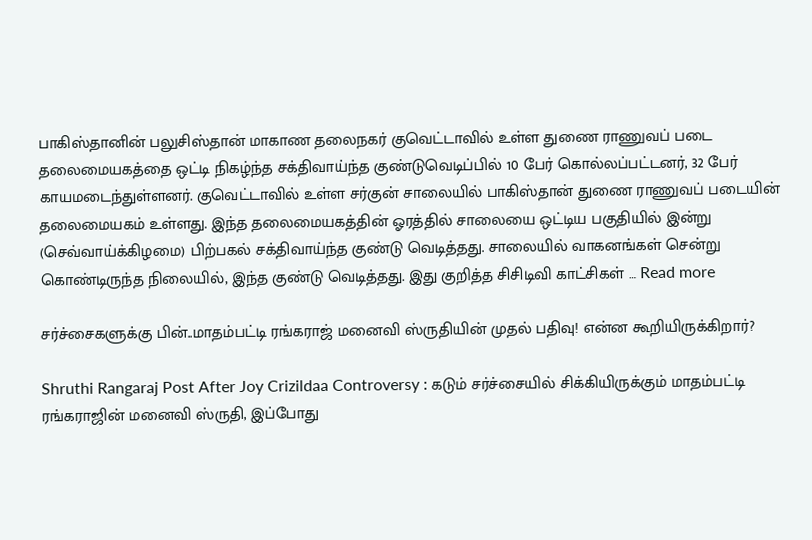பாகிஸ்தானின் பலுசிஸ்தான் மாகாண தலைநகர் குவெட்டாவில் உள்ள துணை ராணுவப் படை தலைமையகத்தை ஒட்டி நிகழ்ந்த சக்திவாய்ந்த குண்டுவெடிப்பில் 10 பேர் கொல்லப்பட்டனர், 32 பேர் காயமடைந்துள்ளனர். குவெட்டாவில் உள்ள சர்குன் சாலையில் பாகிஸ்தான் துணை ராணுவப் படையின் தலைமையகம் உள்ளது. இந்த தலைமையகத்தின் ஓரத்தில் சாலையை ஒட்டிய பகுதியில் இன்று (செவ்வாய்க்கிழமை) பிற்பகல் சக்திவாய்ந்த குண்டு வெடித்தது. சாலையில் வாகனங்கள் சென்று கொண்டிருந்த நிலையில், இந்த குண்டு வெடித்தது. இது குறித்த சிசிடிவி காட்சிகள் … Read more

சர்ச்சைகளுக்கு பின்..மாதம்பட்டி ரங்கராஜ் மனைவி ஸ்ருதியின் முதல் பதிவு! என்ன கூறியிருக்கிறார்?

Shruthi Rangaraj Post After Joy Crizildaa Controversy : கடும் சர்ச்சையில் சிக்கியிருக்கும் மாதம்பட்டி ரங்கராஜின் மனைவி ஸ்ருதி, இப்போது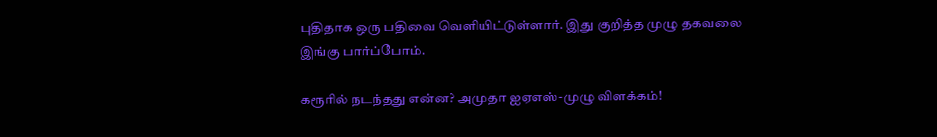புதிதாக ஒரு பதிவை வெளியிட்டுள்ளார். இது குறித்த முழு தகவலை இங்கு பார்ப்போம்.

கரூரில் நடந்தது என்ன? அமுதா ஐஏஎஸ்-முழு விளக்கம்!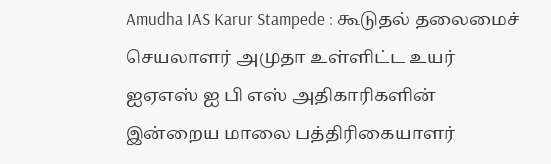Amudha IAS Karur Stampede : கூடுதல் தலைமைச் செயலாளர் அமுதா உள்ளிட்ட உயர் ஐஏஎஸ் ஐ பி எஸ் அதிகாரிகளின் இன்றைய மாலை பத்திரிகையாளர்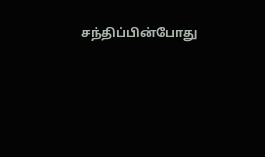சந்திப்பின்போது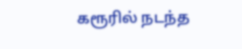கரூரில் நடந்த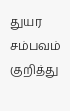துயர சம்பவம் குறித்து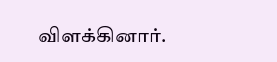விளக்கினார்.